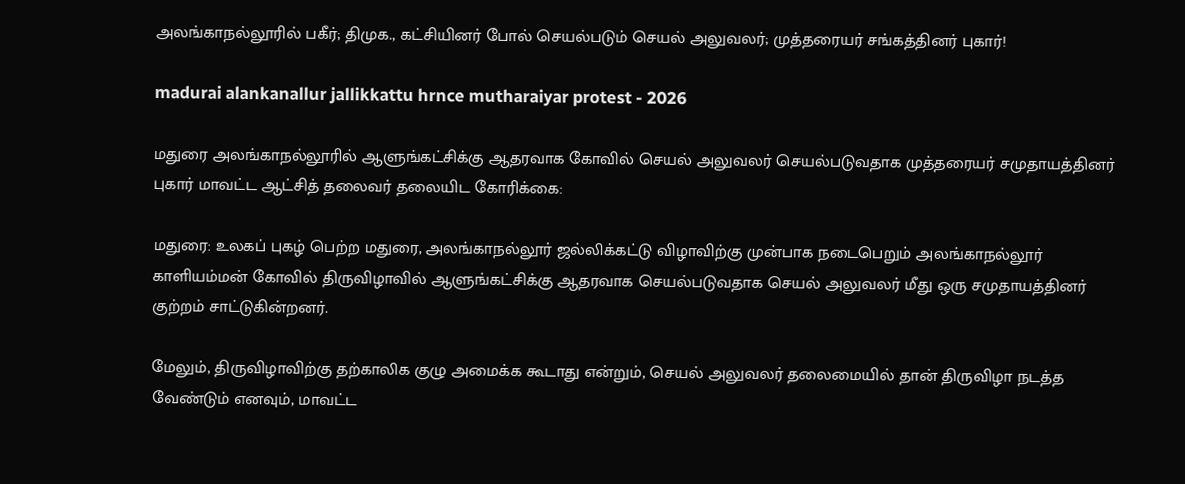அலங்காநல்லூரில் பகீர்; திமுக., கட்சியினர் போல் செயல்படும் செயல் அலுவலர்; முத்தரையர் சங்கத்தினர் புகார்!

madurai alankanallur jallikkattu hrnce mutharaiyar protest - 2026

மதுரை அலங்காநல்லூரில் ஆளுங்கட்சிக்கு ஆதரவாக கோவில் செயல் அலுவலர் செயல்படுவதாக முத்தரையர் சமுதாயத்தினர் புகார் மாவட்ட ஆட்சித் தலைவர் தலையிட கோரிக்கை:

மதுரை: உலகப் புகழ் பெற்ற மதுரை, அலங்காநல்லூர் ஜல்லிக்கட்டு விழாவிற்கு முன்பாக நடைபெறும் அலங்காநல்லூர் காளியம்மன் கோவில் திருவிழாவில் ஆளுங்கட்சிக்கு ஆதரவாக செயல்படுவதாக செயல் அலுவலர் மீது ஒரு சமுதாயத்தினர் குற்றம் சாட்டுகின்றனர்.

மேலும், திருவிழாவிற்கு தற்காலிக குழு அமைக்க கூடாது என்றும், செயல் அலுவலர் தலைமையில் தான் திருவிழா நடத்த வேண்டும் எனவும், மாவட்ட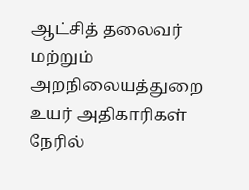ஆட்சித் தலைவர் மற்றும் அறநிலையத்துறை உயர் அதிகாரிகள் நேரில்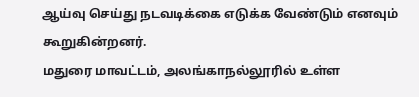ஆய்வு செய்து நடவடிக்கை எடுக்க வேண்டும் எனவும் கூறுகின்றனர்.
மதுரை மாவட்டம், அலங்காநல்லூரில் உள்ள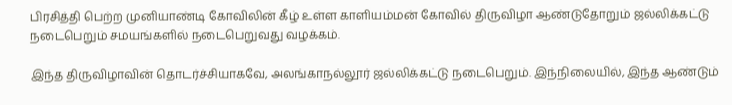பிரசித்தி பெற்ற முனியாண்டி கோவிலின் கீழ் உள்ள காளியம்மன் கோவில் திருவிழா ஆண்டுதோறும் ஜல்லிக்கட்டு நடைபெறும் சமயங்களில் நடைபெறுவது வழக்கம்.

இந்த திருவிழாவின் தொடர்ச்சியாகவே, அலங்காநல்லூர் ஜல்லிக்கட்டு நடைபெறும். இந்நிலையில், இந்த ஆண்டும்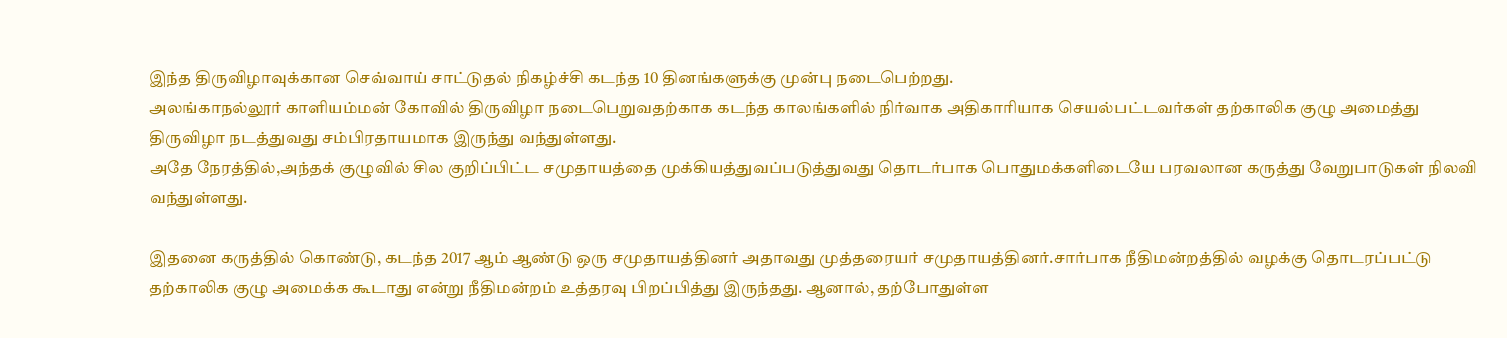இந்த திருவிழாவுக்கான செவ்வாய் சாட்டுதல் நிகழ்ச்சி கடந்த 10 தினங்களுக்கு முன்பு நடைபெற்றது.
அலங்காநல்லூர் காளியம்மன் கோவில் திருவிழா நடைபெறுவதற்காக கடந்த காலங்களில் நிர்வாக அதிகாரியாக செயல்பட்டவர்கள் தற்காலிக குழு அமைத்து திருவிழா நடத்துவது சம்பிரதாயமாக இருந்து வந்துள்ளது.
அதே நேரத்தில்,அந்தக் குழுவில் சில குறிப்பிட்ட சமுதாயத்தை முக்கியத்துவப்படுத்துவது தொடர்பாக பொதுமக்களிடையே பரவலான கருத்து வேறுபாடுகள் நிலவி வந்துள்ளது.

இதனை கருத்தில் கொண்டு, கடந்த 2017 ஆம் ஆண்டு ஒரு சமுதாயத்தினர் அதாவது முத்தரையர் சமுதாயத்தினர்.சார்பாக நீதிமன்றத்தில் வழக்கு தொடரப்பட்டு தற்காலிக குழு அமைக்க கூடாது என்று நீதிமன்றம் உத்தரவு பிறப்பித்து இருந்தது. ஆனால், தற்போதுள்ள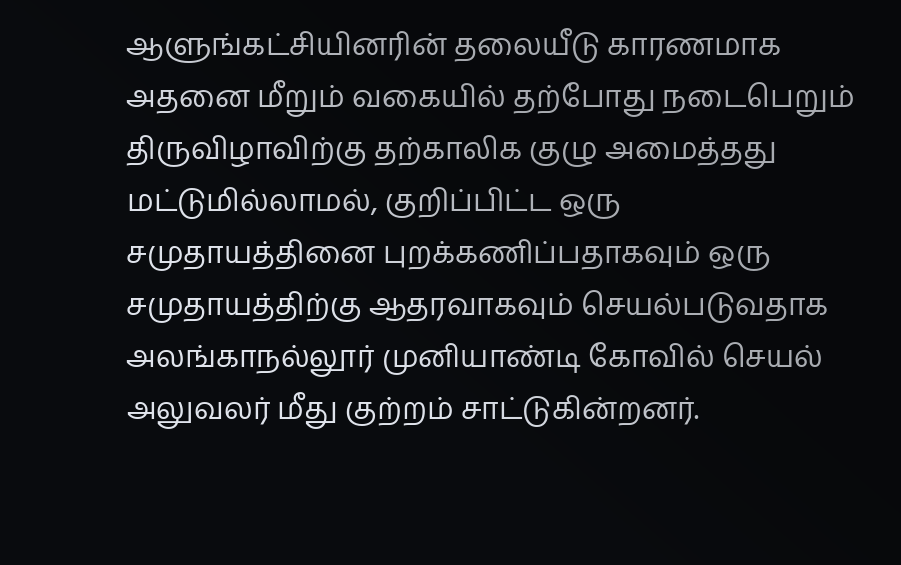ஆளுங்கட்சியினரின் தலையீடு காரணமாக அதனை மீறும் வகையில் தற்போது நடைபெறும் திருவிழாவிற்கு தற்காலிக குழு அமைத்தது மட்டுமில்லாமல், குறிப்பிட்ட ஒரு சமுதாயத்தினை புறக்கணிப்பதாகவும் ஒரு சமுதாயத்திற்கு ஆதரவாகவும் செயல்படுவதாக அலங்காநல்லூர் முனியாண்டி கோவில் செயல் அலுவலர் மீது குற்றம் சாட்டுகின்றனர்.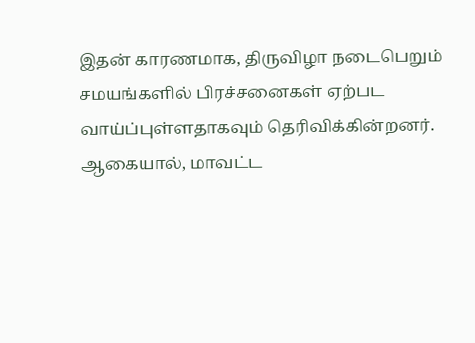இதன் காரணமாக, திருவிழா நடைபெறும் சமயங்களில் பிரச்சனைகள் ஏற்பட வாய்ப்புள்ளதாகவும் தெரிவிக்கின்றனர். ஆகையால், மாவட்ட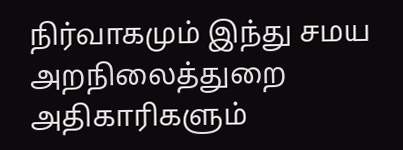நிர்வாகமும் இந்து சமய அறநிலைத்துறை அதிகாரிகளும்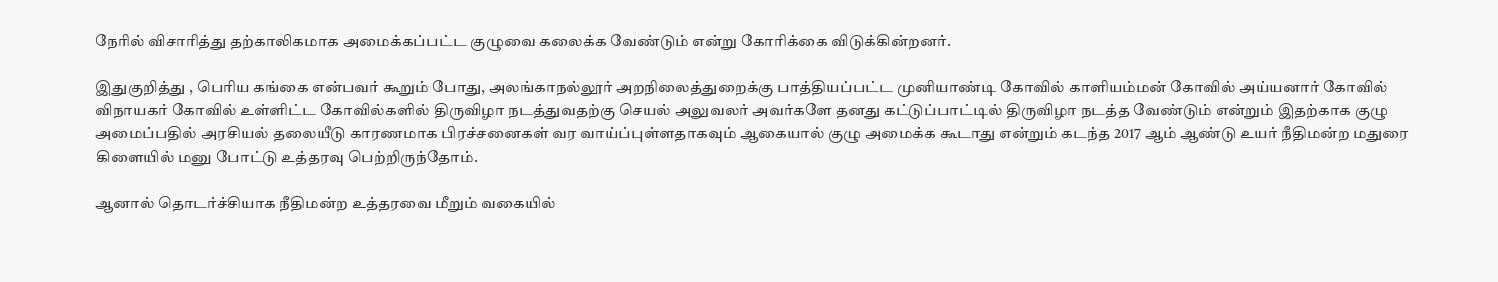நேரில் விசாரித்து தற்காலிகமாக அமைக்கப்பட்ட குழுவை கலைக்க வேண்டும் என்று கோரிக்கை விடுக்கின்றனர்.

இதுகுறித்து , பெரிய கங்கை என்பவர் கூறும் போது, அலங்காநல்லூர் அறநிலைத்துறைக்கு பாத்தியப்பட்ட முனியாண்டி கோவில் காளியம்மன் கோவில் அய்யனார் கோவில் விநாயகர் கோவில் உள்ளிட்ட கோவில்களில் திருவிழா நடத்துவதற்கு செயல் அலுவலர் அவர்களே தனது கட்டுப்பாட்டில் திருவிழா நடத்த வேண்டும் என்றும் இதற்காக குழு அமைப்பதில் அரசியல் தலையீடு காரணமாக பிரச்சனைகள் வர வாய்ப்புள்ளதாகவும் ஆகையால் குழு அமைக்க கூடாது என்றும் கடந்த 2017 ஆம் ஆண்டு உயர் நீதிமன்ற மதுரை கிளையில் மனு போட்டு உத்தரவு பெற்றிருந்தோம்.

ஆனால் தொடர்ச்சியாக நீதிமன்ற உத்தரவை மீறும் வகையில்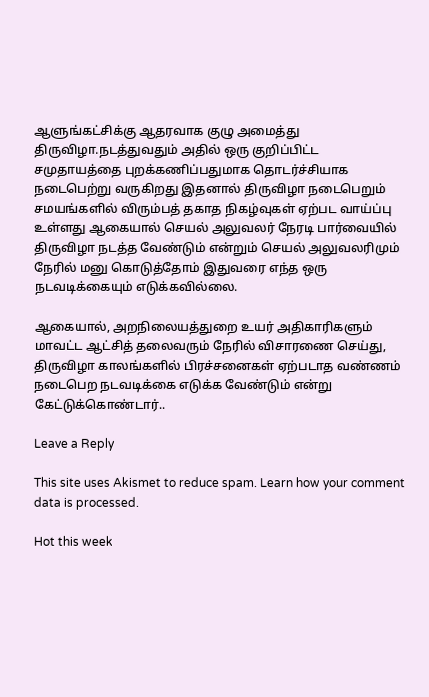ஆளுங்கட்சிக்கு ஆதரவாக குழு அமைத்து திருவிழா.நடத்துவதும் அதில் ஒரு குறிப்பிட்ட சமுதாயத்தை புறக்கணிப்பதுமாக தொடர்ச்சியாக நடைபெற்று வருகிறது இதனால் திருவிழா நடைபெறும் சமயங்களில் விரும்பத் தகாத நிகழ்வுகள் ஏற்பட வாய்ப்பு உள்ளது ஆகையால் செயல் அலுவலர் நேரடி பார்வையில் திருவிழா நடத்த வேண்டும் என்றும் செயல் அலுவலரிமும் நேரில் மனு கொடுத்தோம் இதுவரை எந்த ஒரு நடவடிக்கையும் எடுக்கவில்லை.

ஆகையால், அறநிலையத்துறை உயர் அதிகாரிகளும் மாவட்ட ஆட்சித் தலைவரும் நேரில் விசாரணை செய்து, திருவிழா காலங்களில் பிரச்சனைகள் ஏற்படாத வண்ணம் நடைபெற நடவடிக்கை எடுக்க வேண்டும் என்று கேட்டுக்கொண்டார்..

Leave a Reply

This site uses Akismet to reduce spam. Learn how your comment data is processed.

Hot this week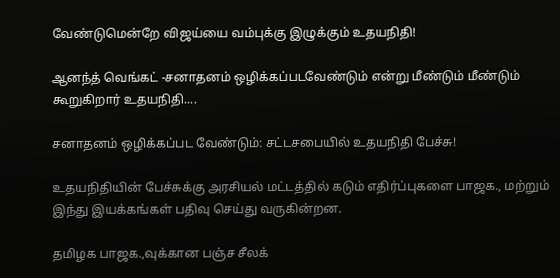வேண்டுமென்றே விஜய்யை வம்புக்கு இழுக்கும் உதயநிதி!

ஆனந்த் வெங்கட் -சனாதனம் ஒழிக்கப்படவேண்டும் என்று மீண்டும் மீண்டும் கூறுகிறார் உதயநிதி....

சனாதனம் ஒழிக்கப்பட வேண்டும்: சட்டசபையில் உதயநிதி பேச்சு!

உதயநிதியின் பேச்சுக்கு அரசியல் மட்டத்தில் கடும் எதிர்ப்புகளை பாஜக., மற்றும் இந்து இயக்கங்கள் பதிவு செய்து வருகின்றன.

தமிழக பாஜக.,வுக்கான பஞ்ச சீலக்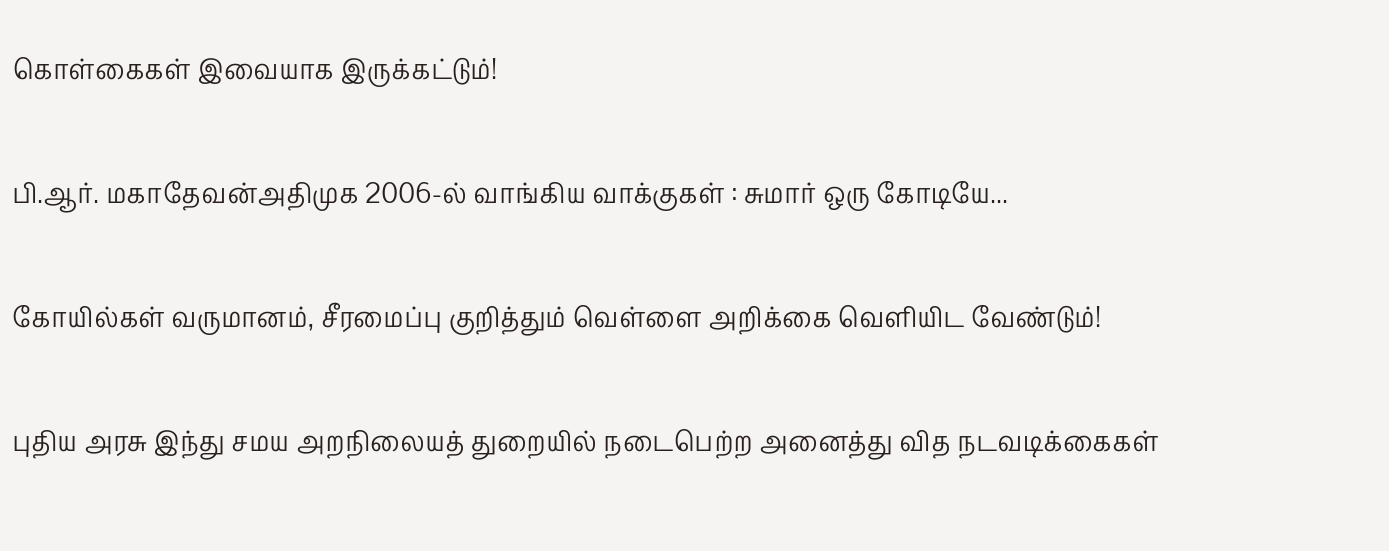கொள்கைகள் இவையாக இருக்கட்டும்!

பி.ஆர். மகாதேவன்அதிமுக 2006-ல் வாங்கிய வாக்குகள் : சுமார் ஒரு கோடியே...

கோயில்கள் வருமானம், சீரமைப்பு குறித்தும் வெள்ளை அறிக்கை வெளியிட வேண்டும்!

புதிய அரசு இந்து சமய அறநிலையத் துறையில் நடைபெற்ற அனைத்து வித நடவடிக்கைகள்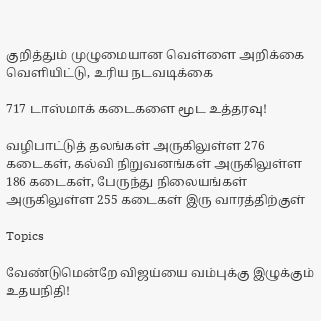குறித்தும் முழுமையான வெள்ளை அறிக்கை வெளியிட்டு, உரிய நடவடிக்கை

717 டாஸ்மாக் கடைகளை மூட உத்தரவு!

வழிபாட்டுத் தலங்கள் அருகிலுள்ள 276 கடைகள், கல்வி நிறுவனங்கள் அருகிலுள்ள 186 கடைகள், பேருந்து நிலையங்கள் அருகிலுள்ள 255 கடைகள் இரு வாரத்திற்குள்

Topics

வேண்டுமென்றே விஜய்யை வம்புக்கு இழுக்கும் உதயநிதி!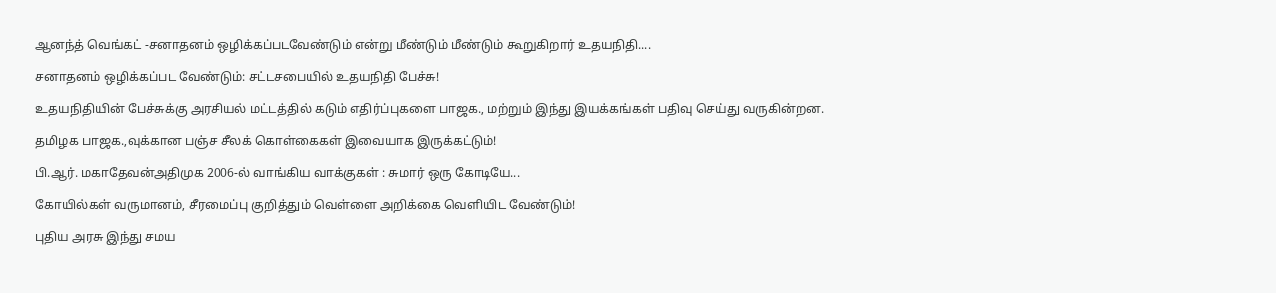ஆனந்த் வெங்கட் -சனாதனம் ஒழிக்கப்படவேண்டும் என்று மீண்டும் மீண்டும் கூறுகிறார் உதயநிதி....

சனாதனம் ஒழிக்கப்பட வேண்டும்: சட்டசபையில் உதயநிதி பேச்சு!

உதயநிதியின் பேச்சுக்கு அரசியல் மட்டத்தில் கடும் எதிர்ப்புகளை பாஜக., மற்றும் இந்து இயக்கங்கள் பதிவு செய்து வருகின்றன.

தமிழக பாஜக.,வுக்கான பஞ்ச சீலக் கொள்கைகள் இவையாக இருக்கட்டும்!

பி.ஆர். மகாதேவன்அதிமுக 2006-ல் வாங்கிய வாக்குகள் : சுமார் ஒரு கோடியே...

கோயில்கள் வருமானம், சீரமைப்பு குறித்தும் வெள்ளை அறிக்கை வெளியிட வேண்டும்!

புதிய அரசு இந்து சமய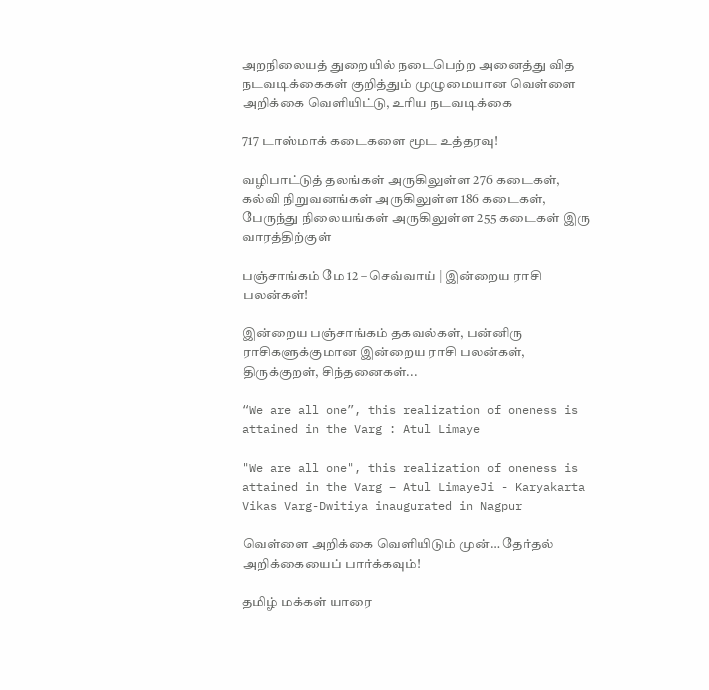அறநிலையத் துறையில் நடைபெற்ற அனைத்து வித நடவடிக்கைகள் குறித்தும் முழுமையான வெள்ளை அறிக்கை வெளியிட்டு, உரிய நடவடிக்கை

717 டாஸ்மாக் கடைகளை மூட உத்தரவு!

வழிபாட்டுத் தலங்கள் அருகிலுள்ள 276 கடைகள், கல்வி நிறுவனங்கள் அருகிலுள்ள 186 கடைகள், பேருந்து நிலையங்கள் அருகிலுள்ள 255 கடைகள் இரு வாரத்திற்குள்

பஞ்சாங்கம் மே 12 – செவ்வாய் | இன்றைய ராசி பலன்கள்!

இன்றைய பஞ்சாங்கம் தகவல்கள், பன்னிரு ராசிகளுக்குமான இன்றைய ராசி பலன்கள், திருக்குறள், சிந்தனைகள்...

“We are all one”, this realization of oneness is attained in the Varg : Atul Limaye

"We are all one", this realization of oneness is attained in the Varg – Atul LimayeJi - Karyakarta Vikas Varg-Dwitiya inaugurated in Nagpur

வெள்ளை அறிக்கை வெளியிடும் முன்… தேர்தல் அறிக்கையைப் பார்க்கவும்!

தமிழ் மக்கள் யாரை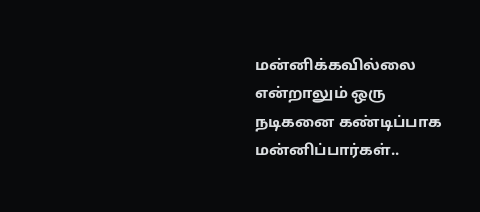மன்னிக்கவில்லை என்றாலும் ஒரு நடிகனை கண்டிப்பாக மன்னிப்பார்கள்..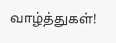வாழ்த்துகள்!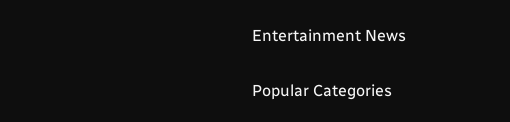Entertainment News

Popular Categories